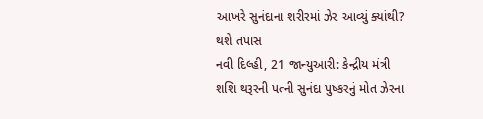આખરે સુનંદાના શરીરમાં ઝેર આવ્યું ક્યાંથી? થશે તપાસ
નવી દિલ્હી, 21 જાન્યુઆરી: કેન્દ્રીય મંત્રી શશિ થરૂરની પત્ની સુનંદા પુષ્કરનું મોત ઝેરના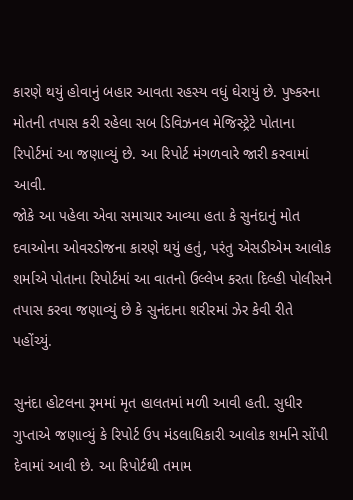કારણે થયું હોવાનું બહાર આવતા રહસ્ય વધું ઘેરાયું છે. પુષ્કરના મોતની તપાસ કરી રહેલા સબ ડિવિઝનલ મેજિસ્ટ્રેટે પોતાના રિપોર્ટમાં આ જણાવ્યું છે. આ રિપોર્ટ મંગળવારે જારી કરવામાં આવી.
જોકે આ પહેલા એવા સમાચાર આવ્યા હતા કે સુનંદાનું મોત દવાઓના ઓવરડોજના કારણે થયું હતું, પરંતુ એસડીએમ આલોક શર્માએ પોતાના રિપોર્ટમાં આ વાતનો ઉલ્લેખ કરતા દિલ્હી પોલીસને તપાસ કરવા જણાવ્યું છે કે સુનંદાના શરીરમાં ઝેર કેવી રીતે પહોંચ્યું.

સુનંદા હોટલના રૂમમાં મૃત હાલતમાં મળી આવી હતી. સુધીર ગુપ્તાએ જણાવ્યું કે રિપોર્ટ ઉપ મંડલાધિકારી આલોક શર્માને સોંપી દેવામાં આવી છે. આ રિપોર્ટથી તમામ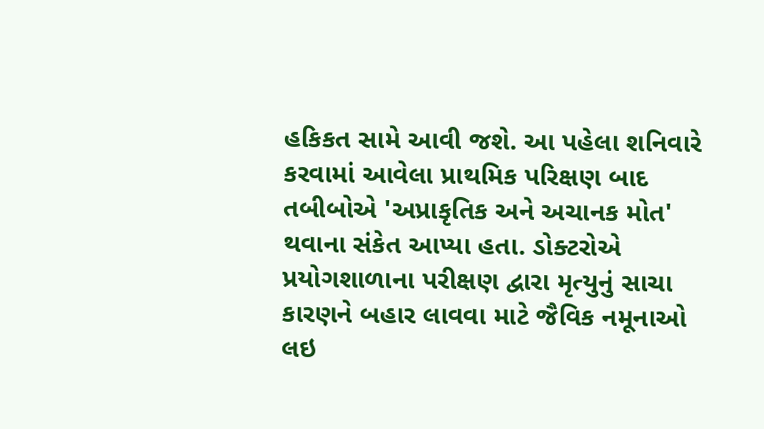હકિકત સામે આવી જશે. આ પહેલા શનિવારે કરવામાં આવેલા પ્રાથમિક પરિક્ષણ બાદ તબીબોએ 'અપ્રાકૃતિક અને અચાનક મોત' થવાના સંકેત આપ્યા હતા. ડોક્ટરોએ પ્રયોગશાળાના પરીક્ષણ દ્વારા મૃત્યુનું સાચા કારણને બહાર લાવવા માટે જૈવિક નમૂનાઓ લઇ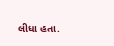લીધા હતા.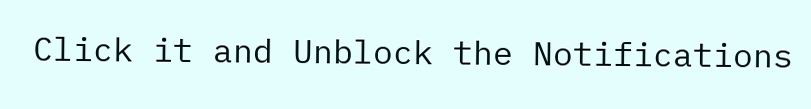Click it and Unblock the Notifications